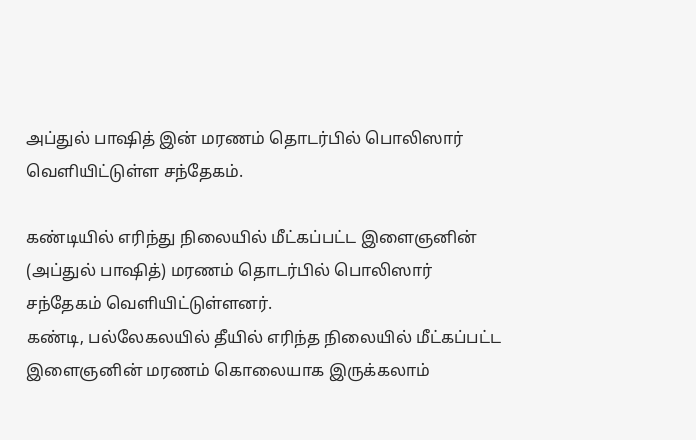அப்துல் பாஷித் இன் மரணம் தொடர்பில் பொலிஸார் வெளியிட்டுள்ள சந்தேகம்.

கண்டியில் எரிந்து நிலையில் மீட்கப்பட்ட இளைஞனின் (அப்துல் பாஷித்) மரணம் தொடர்பில் பொலிஸார் சந்தேகம் வெளியிட்டுள்ளனர்.
கண்டி, பல்லேகலயில் தீயில் எரிந்த நிலையில் மீட்கப்பட்ட இளைஞனின் மரணம் கொலையாக இருக்கலாம்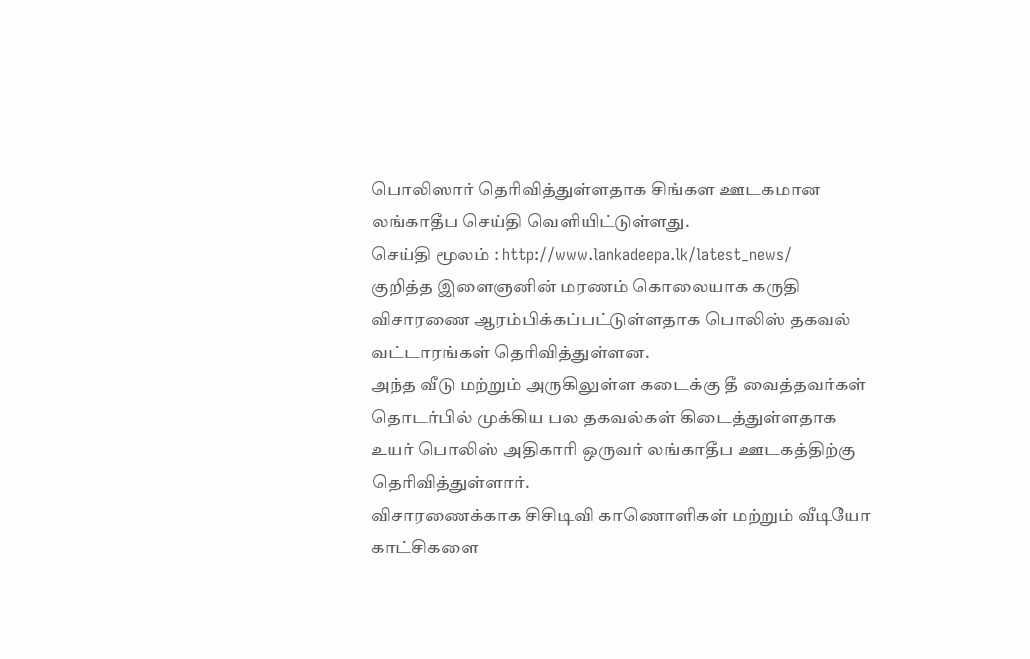பொலிஸார் தெரிவித்துள்ளதாக சிங்கள ஊடகமான லங்காதீப செய்தி வெளியிட்டுள்ளது.
செய்தி மூலம் : http://www.lankadeepa.lk/latest_news/
குறித்த இளைஞனின் மரணம் கொலையாக கருதி விசாரணை ஆரம்பிக்கப்பட்டுள்ளதாக பொலிஸ் தகவல் வட்டாரங்கள் தெரிவித்துள்ளன.
அந்த வீடு மற்றும் அருகிலுள்ள கடைக்கு தீ வைத்தவர்கள் தொடர்பில் முக்கிய பல தகவல்கள் கிடைத்துள்ளதாக உயர் பொலிஸ் அதிகாரி ஒருவர் லங்காதீப ஊடகத்திற்கு தெரிவித்துள்ளார்.
விசாரணைக்காக சிசிடிவி காணொளிகள் மற்றும் வீடியோ காட்சிகளை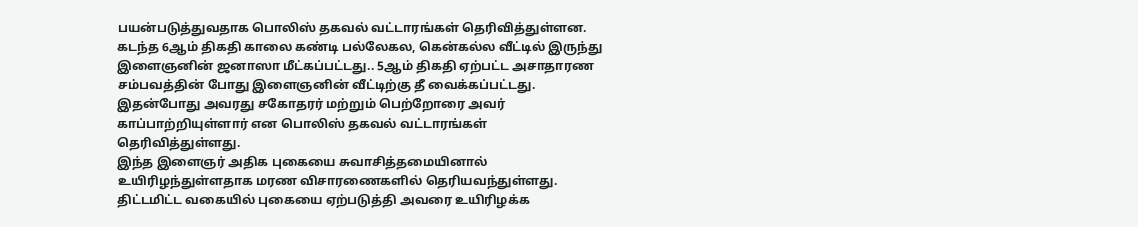பயன்படுத்துவதாக பொலிஸ் தகவல் வட்டாரங்கள் தெரிவித்துள்ளன.
கடந்த 6ஆம் திகதி காலை கண்டி பல்லேகல, கென்கல்ல வீட்டில் இருந்து இளைஞனின் ஜனாஸா மீட்கப்பட்டது.. 5ஆம் திகதி ஏற்பட்ட அசாதாரண சம்பவத்தின் போது இளைஞனின் வீட்டிற்கு தீ வைக்கப்பட்டது. இதன்போது அவரது சகோதரர் மற்றும் பெற்றோரை அவர் காப்பாற்றியுள்ளார் என பொலிஸ் தகவல் வட்டாரங்கள் தெரிவித்துள்ளது.
இந்த இளைஞர் அதிக புகையை சுவாசித்தமையினால் உயிரிழந்துள்ளதாக மரண விசாரணைகளில் தெரியவந்துள்ளது.
திட்டமிட்ட வகையில் புகையை ஏற்படுத்தி அவரை உயிரிழக்க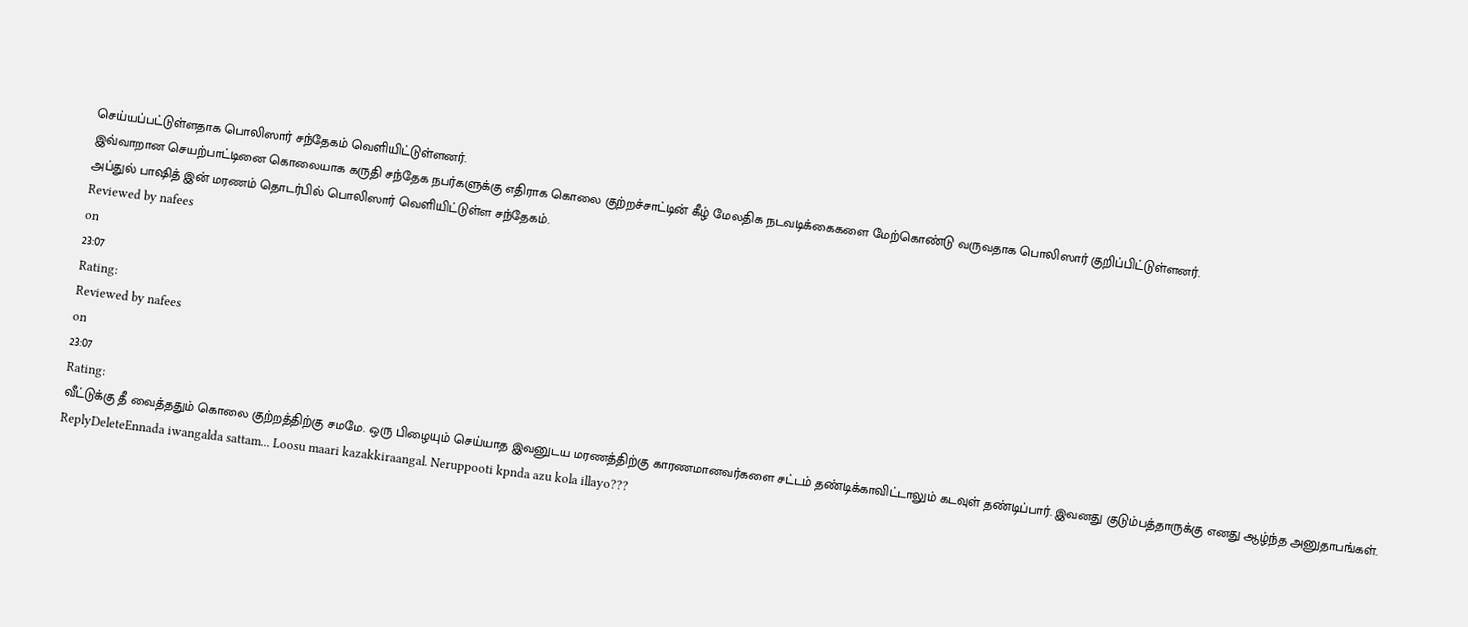செய்யப்பட்டுள்ளதாக பொலிஸார் சந்தேகம் வெளியிட்டுள்ளனர்.
இவ்வாறான செயற்பாட்டினை கொலையாக கருதி சந்தேக நபர்களுக்கு எதிராக கொலை குற்றச்சாட்டின் கீழ் மேலதிக நடவடிக்கைகளை மேற்கொண்டு வருவதாக பொலிஸார் குறிப்பிட்டுள்ளனர்.
அப்துல் பாஷித் இன் மரணம் தொடர்பில் பொலிஸார் வெளியிட்டுள்ள சந்தேகம்.
Reviewed by nafees
on
23:07
Rating:
Reviewed by nafees
on
23:07
Rating:
வீட்டுக்கு தீ வைத்ததும் கொலை குற்றத்திற்கு சமமே. ஒரு பிழையும் செய்யாத இவனுடய மரணத்திற்கு காரணமானவர்களை சட்டம் தண்டிக்காவிட்டாலும் கடவுள் தண்டிப்பார். இவனது குடும்பத்தாருக்கு எனது ஆழ்ந்த அனுதாபங்கள்.
ReplyDeleteEnnada iwangalda sattam... Loosu maari kazakkiraangal. Neruppooti kpnda azu kola illayo???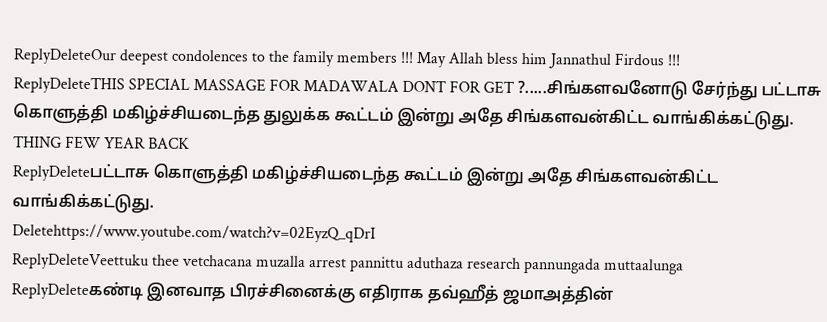ReplyDeleteOur deepest condolences to the family members !!! May Allah bless him Jannathul Firdous !!!
ReplyDeleteTHIS SPECIAL MASSAGE FOR MADAWALA DONT FOR GET ?.....சிங்களவனோடு சேர்ந்து பட்டாசு கொளுத்தி மகிழ்ச்சியடைந்த துலுக்க கூட்டம் இன்று அதே சிங்களவன்கிட்ட வாங்கிக்கட்டுது. THING FEW YEAR BACK
ReplyDeleteபட்டாசு கொளுத்தி மகிழ்ச்சியடைந்த கூட்டம் இன்று அதே சிங்களவன்கிட்ட வாங்கிக்கட்டுது.
Deletehttps://www.youtube.com/watch?v=02EyzQ_qDrI
ReplyDeleteVeettuku thee vetchacana muzalla arrest pannittu aduthaza research pannungada muttaalunga
ReplyDeleteகண்டி இனவாத பிரச்சினைக்கு எதிராக தவ்ஹீத் ஜமாஅத்தின்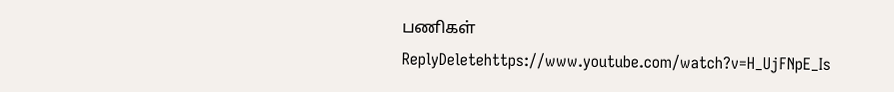பணிகள்
ReplyDeletehttps://www.youtube.com/watch?v=H_UjFNpE_Is